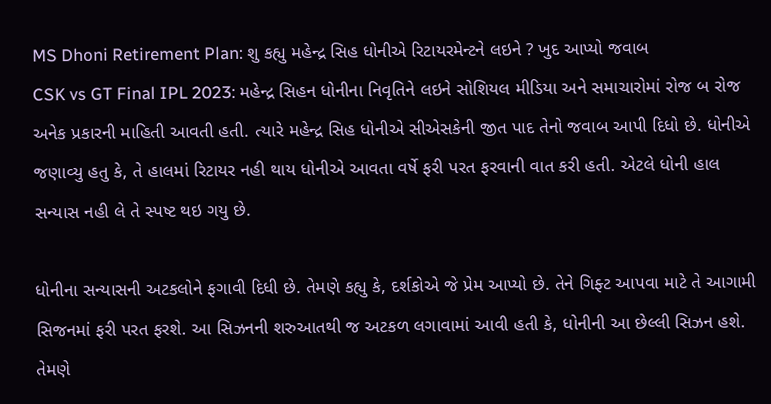MS Dhoni Retirement Plan: શુ કહ્યુ મહેન્દ્ર સિહ ધોનીએ રિટાયરમેન્ટને લઇને ? ખુદ આપ્યો જવાબ
CSK vs GT Final IPL 2023: મહેન્દ્ર સિહન ધોનીના નિવૃતિને લઇને સોશિયલ મીડિયા અને સમાચારોમાં રોજ બ રોજ અનેક પ્રકારની માહિતી આવતી હતી. ત્યારે મહેન્દ્ર સિહ ધોનીએ સીએસકેની જીત પાદ તેનો જવાબ આપી દિધો છે. ધોનીએ જણાવ્યુ હતુ કે, તે હાલમાં રિટાયર નહી થાય ધોનીએ આવતા વર્ષે ફરી પરત ફરવાની વાત કરી હતી. એટલે ધોની હાલ સન્યાસ નહી લે તે સ્પષ્ટ થઇ ગયુ છે.

ધોનીના સન્યાસની અટકલોને ફગાવી દિધી છે. તેમણે કહ્યુ કે, દર્શકોએ જે પ્રેમ આપ્યો છે. તેને ગિફ્ટ આપવા માટે તે આગામી સિજનમાં ફરી પરત ફરશે. આ સિઝનની શરુઆતથી જ અટકળ લગાવામાં આવી હતી કે, ધોનીની આ છેલ્લી સિઝન હશે. તેમણે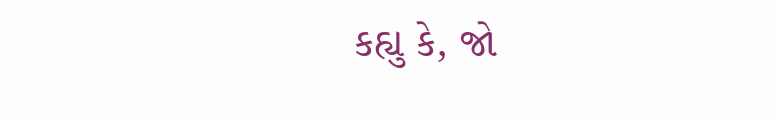કહ્યુ કે, જો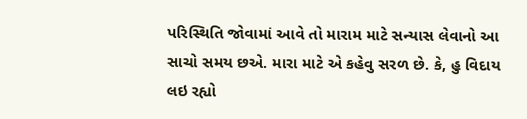પરિસ્થિતિ જોવામાં આવે તો મારામ માટે સન્યાસ લેવાનો આ સાચો સમય છએ. મારા માટે એ કહેવુ સરળ છે. કે, હુ વિદાય લઇ રહ્યો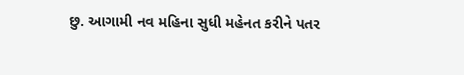છુ. આગામી નવ મહિના સુધી મહેનત કરીને પતર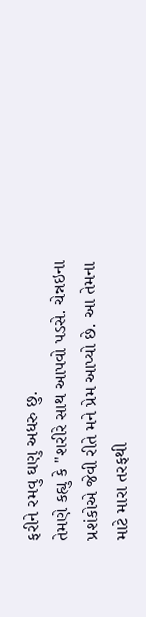ફરીને રમવુ ઘણુ અધરુ છુ.
તેમણે કહ્યુ કે "શરીરે સાથ આપવો પડસે. ચેન્નઇના પ્રશંકોએ જેવી રીતે મને પ્રેમ આપ્યો છે. આ તેમના માટે મારા તરફથી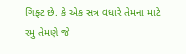ગિફ્ટ છે. કે એક સત્ર વધારે તેમના માટે રમુ તેમણે જે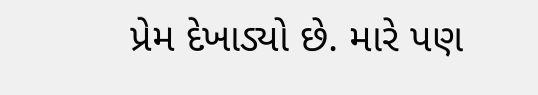પ્રેમ દેખાડ્યો છે. મારે પણ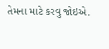તેમના માટે કરવુ જોઇએ.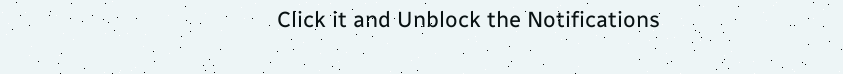Click it and Unblock the Notifications